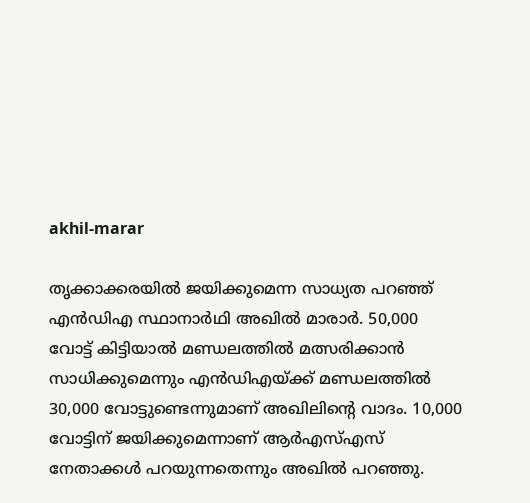akhil-marar

തൃക്കാക്കരയില്‍ ജയിക്കുമെന്ന സാധ്യത പറഞ്ഞ് എന്‍ഡിഎ സ്ഥാനാര്‍ഥി അഖില്‍ മാരാര്‍. 50,000 വോട്ട് കിട്ടിയാല്‍ മണ്ഡലത്തില്‍ മത്സരിക്കാന്‍ സാധിക്കുമെന്നും എന്‍ഡിഎയ്ക്ക് മണ്ഡലത്തില്‍ 30,000 വോട്ടുണ്ടെന്നുമാണ് അഖിലിന്‍റെ വാദം. 10,000 വോട്ടിന് ജയിക്കുമെന്നാണ് ആര്‍എസ്എസ് നേതാക്കള്‍ പറയുന്നതെന്നും അഖില്‍ പറഞ്ഞു.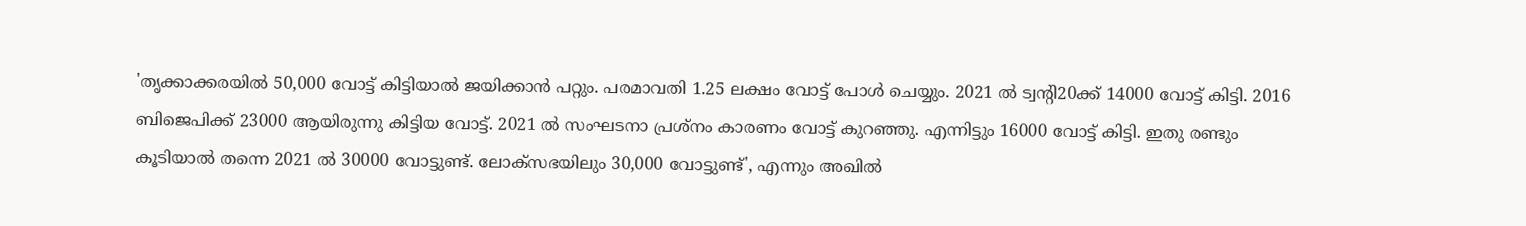'തൃക്കാക്കരയില്‍ 50,000 വോട്ട് കിട്ടിയാല്‍ ജയിക്കാന്‍ പറ്റും. പരമാവതി 1.25 ലക്ഷം വോട്ട് പോള്‍ ചെയ്യും. 2021 ല്‍ ട്വന്‍റി20ക്ക് 14000 വോട്ട് കിട്ടി. 2016 ബിജെപിക്ക് 23000 ആയിരുന്നു കിട്ടിയ വോട്ട്. 2021 ല്‍ സംഘടനാ പ്രശ്നം കാരണം വോട്ട് കുറഞ്ഞു. എന്നിട്ടും 16000 വോട്ട് കിട്ടി. ഇതു രണ്ടും കൂടിയാല്‍ തന്നെ 2021 ല്‍ 30000 വോട്ടുണ്ട്. ലോക്സഭയിലും 30,000 വോട്ടുണ്ട്', എന്നും അഖില്‍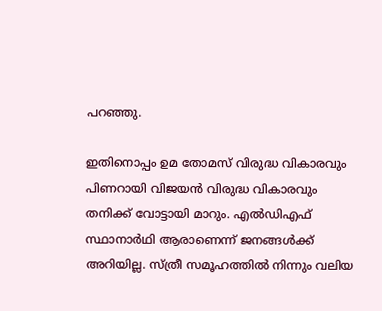പറഞ്ഞു.

ഇതിനൊപ്പം ഉമ തോമസ് വിരുദ്ധ വികാരവും പിണറായി വിജയന്‍ വിരുദ്ധ വികാരവും തനിക്ക് വോട്ടായി മാറും. എല്‍ഡിഎഫ് സ്ഥാനാര്‍ഥി ആരാണെന്ന് ജനങ്ങള്‍ക്ക് അറിയില്ല. സ്ത്രീ സമൂഹത്തില്‍ നിന്നും വലിയ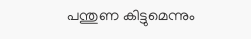പന്തുണ കിട്ടുമെന്നും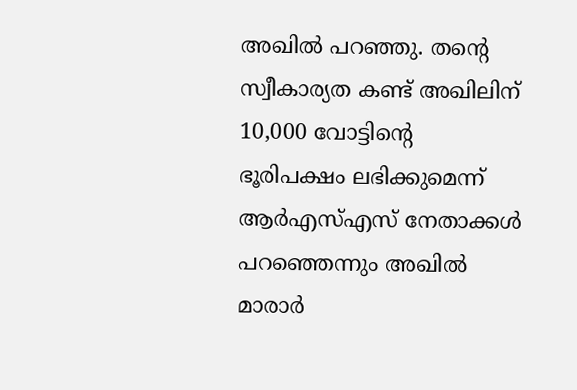അഖില്‍ പറഞ്ഞു. തന്‍റെ സ്വീകാര്യത കണ്ട് അഖിലിന് 10,000 വോട്ടിന്‍റെ ഭൂരിപക്ഷം ലഭിക്കുമെന്ന് ആര്‍എസ്എസ് നേതാക്കള്‍ പറഞ്ഞെന്നും അഖില്‍ മാരാര്‍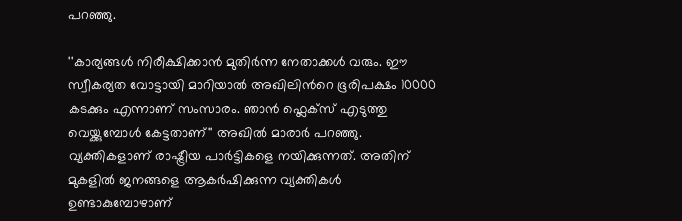പറഞ്ഞു.

''കാര്യങ്ങള്‍ നിരീക്ഷിക്കാന്‍ മുതിര്‍ന്ന നേതാക്കള്‍ വരും. ഈ സ്വീകര്യത വോട്ടായി മാറിയാല്‍ അഖിലിന്‍റെ ഭൂരിപക്ഷം 10000 കടക്കും എന്നാണ് സംസാരം. ഞാന്‍ ഫ്ലെക്സ് എടുത്തു വെയ്ക്കുമ്പോള്‍ കേട്ടതാണ്'' അഖില്‍ മാരാര്‍ പറഞ്ഞു. വ്യക്തികളാണ് രാഷ്ട്രീയ പാര്‍ട്ടികളെ നയിക്കുന്നത്. അതിന് മുകളില്‍ ജനങ്ങളെ ആകര്‍ഷിക്കുന്ന വ്യക്തികള്‍ ഉണ്ടാകുമ്പോഴാണ്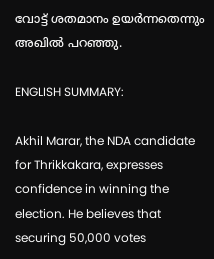വോട്ട് ശതമാനം ഉയര്‍ന്നതെന്നും അഖില്‍ പറഞ്ഞു.

ENGLISH SUMMARY:

Akhil Marar, the NDA candidate for Thrikkakara, expresses confidence in winning the election. He believes that securing 50,000 votes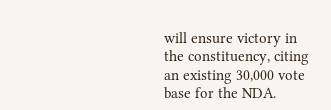will ensure victory in the constituency, citing an existing 30,000 vote base for the NDA.